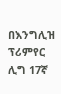በእንግሊዝ ፕሪምየር ሊግ 17ኛ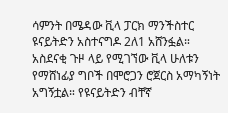ሳምንት በሜዳው ቪላ ፓርክ ማንችስተር ዩናይትድን አስተናግዶ 2ለ1 አሸንፏል።
አስደናቂ ጉዞ ላይ የሚገኘው ቪላ ሁለቱን የማሸነፊያ ግቦች በሞሮጋን ሮጀርስ አማካኝነት አግኝቷል። የዩናይትድን ብቸኛ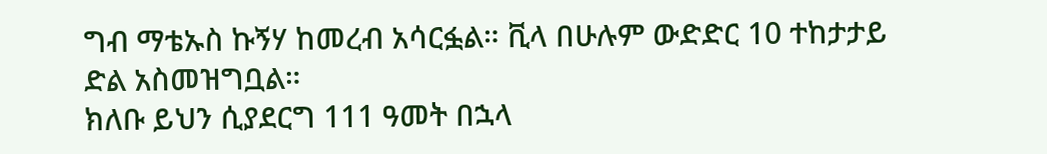ግብ ማቴኡስ ኩኝሃ ከመረብ አሳርፏል። ቪላ በሁሉም ውድድር 10 ተከታታይ ድል አስመዝግቧል።
ክለቡ ይህን ሲያደርግ 111 ዓመት በኋላ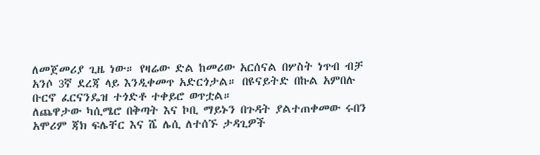ለመጀመሪያ ጊዜ ነው። የዛሬው ድል ከመሪው አርሰናል በሦስት ነጥብ ብቻ አንሶ 3ኛ ደረጃ ላይ እንዲቀመጥ አድርጎታል። በዩናይትድ በኩል አምበሉ ቡርኖ ፈርናንዴዝ ተጎድቶ ተቀይሮ ወጥቷል።
ለጨዋታው ካሲሜሮ በቅጣት እና ኮቢ ማይኑን በጉዳት ያልተጠቀመው ሩበን አሞሪም ጃክ ፍሌቸር እና ሼ ሌሲ ለተሰኙ ታዳጊዎች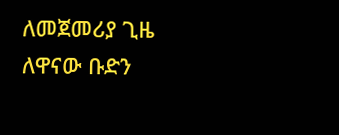ለመጀመሪያ ጊዜ ለዋናው ቡድን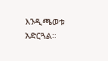እንዲጫወቱ አድርጓል።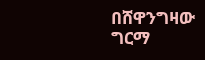በሸዋንግዛው ግርማ